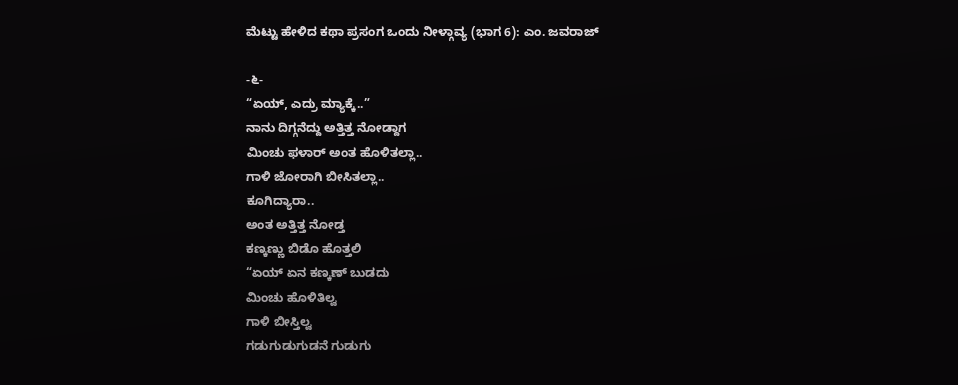ಮೆಟ್ಟು ಹೇಳಿದ ಕಥಾ ಪ್ರಸಂಗ ಒಂದು ನೀಳ್ಗಾವ್ಯ (ಭಾಗ 6): ಎಂ. ಜವರಾಜ್

-೬-
“ಏಯ್, ಎದ್ರು ಮ್ಯಾಕ್ಕೆ..”
ನಾನು ದಿಗ್ಗನೆದ್ದು ಅತ್ತಿತ್ತ ನೋಡ್ದಾಗ
ಮಿಂಚು ಫಳಾರ್ ಅಂತ ಹೊಳಿತಲ್ಲಾ..
ಗಾಳಿ ಜೋರಾಗಿ ಬೀಸಿತಲ್ಲಾ..
ಕೂಗಿದ್ಯಾರಾ..
ಅಂತ ಅತ್ತಿತ್ತ ನೋಡ್ತ
ಕಣ್ಕಣ್ಣು ಬಿಡೊ ಹೊತ್ತಲಿ
“ಏಯ್ ಏನ ಕಣ್ಕಣ್ ಬುಡದು
ಮಿಂಚು ಹೊಳಿತಿಲ್ವ
ಗಾಳಿ ಬೀಸ್ತಿಲ್ವ
ಗಡುಗುಡುಗುಡನೆ ಗುಡುಗು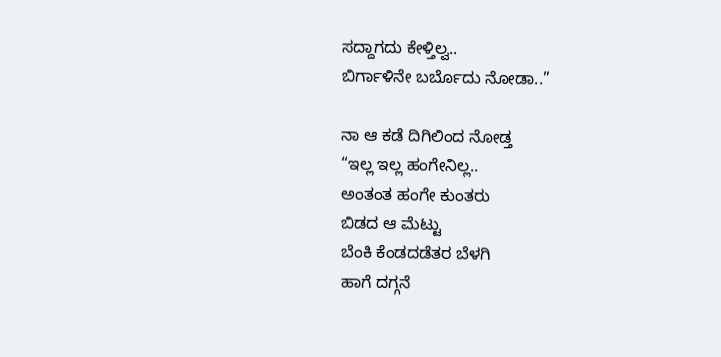ಸದ್ದಾಗದು ಕೇಳ್ತಿಲ್ವ..
ಬಿರ್ಗಾಳಿನೇ ಬರ್ಬೊದು ನೋಡಾ..”

ನಾ ಆ ಕಡೆ ದಿಗಿಲಿಂದ ನೋಡ್ತ
“ಇಲ್ಲ ಇಲ್ಲ ಹಂಗೇನಿಲ್ಲ..
ಅಂತಂತ ಹಂಗೇ ಕುಂತರು
ಬಿಡದ ಆ ಮೆಟ್ಟು
ಬೆಂಕಿ ಕೆಂಡದಡೆತರ ಬೆಳಗಿ
ಹಾಗೆ ದಗ್ಗನೆ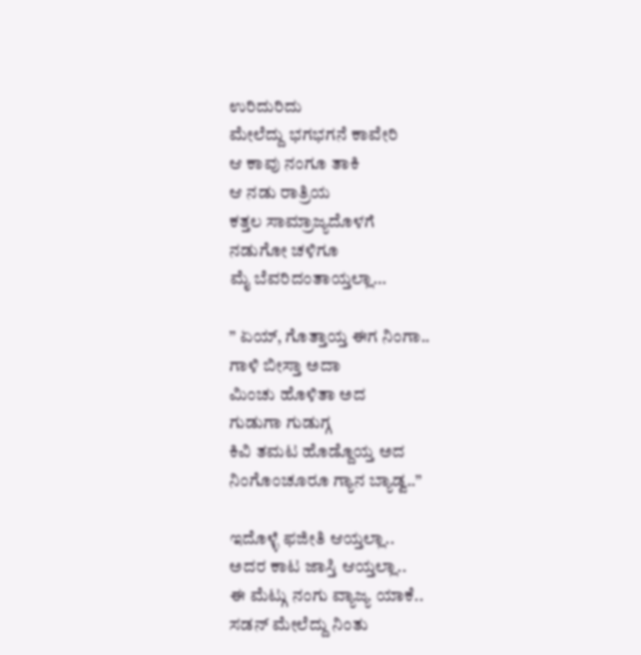ಉರಿದುರಿದು
ಮೇಲೆದ್ದು ಭಗಭಗನೆ ಕಾವೇರಿ
ಆ ಕಾವು ನಂಗೂ ತಾಕಿ
ಆ ನಡು ರಾತ್ರಿಯ
ಕತ್ತಲ ಸಾಮ್ರಾಜ್ಯದೊಳಗೆ
ನಡುಗೋ ಚಳಿಗೂ
ಮೈ ಬೆವರಿದಂತಾಯ್ತಲ್ಲಾ…

” ಏಯ್, ಗೊತ್ತಾಯ್ತ ಈಗ ನಿಂಗಾ..
ಗಾಳಿ ಬೀಸ್ತಾ ಅದಾ
ಮಿಂಚು ಹೊಳಿತಾ ಅದ
ಗುಡುಗಾ ಗುಡುಗ್ಗ
ಕಿವಿ ತಮಟ ಹೊಡ್ದೊಯ್ತ ಅದ
ನಿಂಗೊಂಚೂರೂ ಗ್ಯಾನ ಬ್ಯಾಡ್ವ..”

ಇದೊಳ್ಳೆ ಫಜೀತಿ ಆಯ್ತಲ್ಲಾ..
ಅದರ ಕಾಟ ಜಾಸ್ತಿ ಆಯ್ತಲ್ಲಾ..
ಈ ಮೆಟ್ಗು ನಂಗು ವ್ಯಾಜ್ಯ ಯಾಕೆ..
ಸಡನ್ ಮೇಲೆದ್ದು ನಿಂತು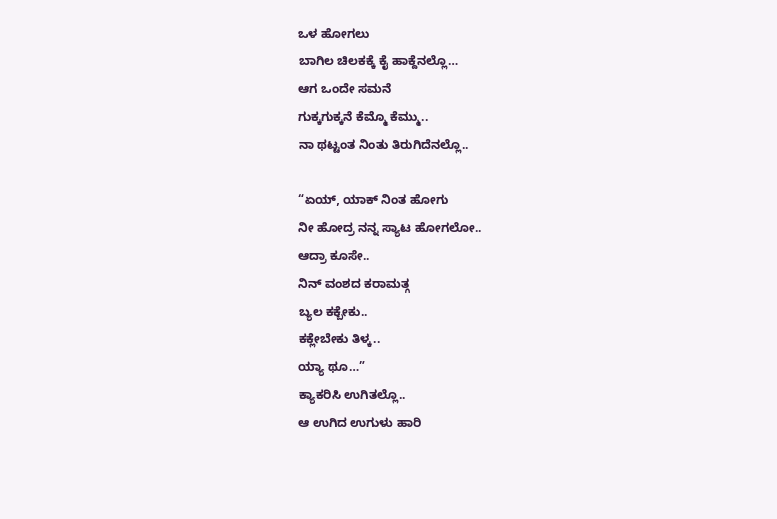ಒಳ ಹೋಗಲು
ಬಾಗಿಲ ಚಿಲಕಕ್ಕೆ ಕೈ ಹಾಕ್ದೆನಲ್ಲೊ…
ಆಗ ಒಂದೇ ಸಮನೆ
ಗುಕ್ಕಗುಕ್ಕನೆ ಕೆಮ್ಮೊ ಕೆಮ್ಮು..
ನಾ ಥಟ್ಟಂತ ನಿಂತು ತಿರುಗಿದೆನಲ್ಲೊ..

“ಏಯ್, ಯಾಕ್ ನಿಂತ ಹೋಗು
ನೀ ಹೋದ್ರ ನನ್ನ ಸ್ಯಾಟ ಹೋಗಲೋ..
ಆದ್ರಾ ಕೂಸೇ..
ನಿನ್ ವಂಶದ ಕರಾಮತ್ಗ
ಬ್ಯಲ ಕಕ್ಬೇಕು..
ಕಕ್ಲೇಬೇಕು ತಿಳ್ಕ..
ಯ್ಯಾ ಥೂ…”
ಕ್ಯಾಕರಿಸಿ ಉಗಿತಲ್ಲೊ..
ಆ ಉಗಿದ ಉಗುಳು ಹಾರಿ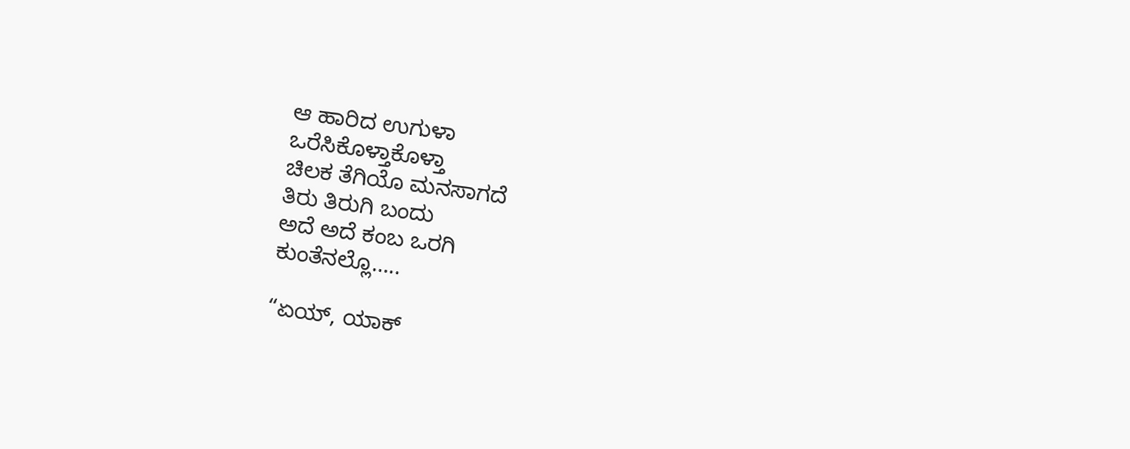ಆ ಹಾರಿದ ಉಗುಳಾ
ಒರೆಸಿಕೊಳ್ತಾಕೊಳ್ತಾ
ಚಿಲಕ ತೆಗಿಯೊ ಮನಸಾಗದೆ
ತಿರು ತಿರುಗಿ ಬಂದು
ಅದೆ ಅದೆ ಕಂಬ ಒರಗಿ
ಕುಂತೆನಲ್ಲೊ…..

“ಏಯ್, ಯಾಕ್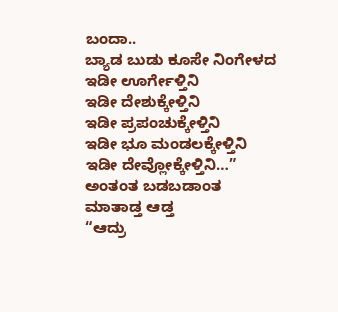ಬಂದಾ..
ಬ್ಯಾಡ ಬುಡು ಕೂಸೇ ನಿಂಗೇಳದ
ಇಡೀ ಊರ್ಗೇಳ್ತಿನಿ
ಇಡೀ ದೇಶುಕ್ಕೇಳ್ತಿನಿ
ಇಡೀ ಪ್ರಪಂಚುಕ್ಕೇಳ್ತಿನಿ
ಇಡೀ ಭೂ ಮಂಡಲಕ್ಕೇಳ್ತಿನಿ
ಇಡೀ ದೇವ್ಲೋಕ್ಕೇಳ್ತಿನಿ…”
ಅಂತಂತ ಬಡಬಡಾಂತ
ಮಾತಾಡ್ತ ಆಡ್ತ
“ಆದ್ರು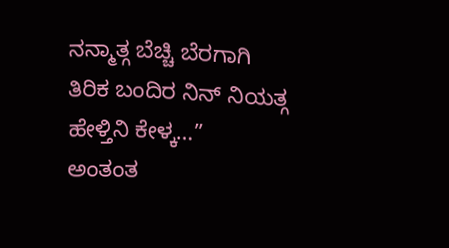ನನ್ಮಾತ್ಗ ಬೆಚ್ಚಿ ಬೆರಗಾಗಿ
ತಿರಿಕ ಬಂದಿರ ನಿನ್ ನಿಯತ್ಗ
ಹೇಳ್ತಿನಿ ಕೇಳ್ಕ…”
ಅಂತಂತ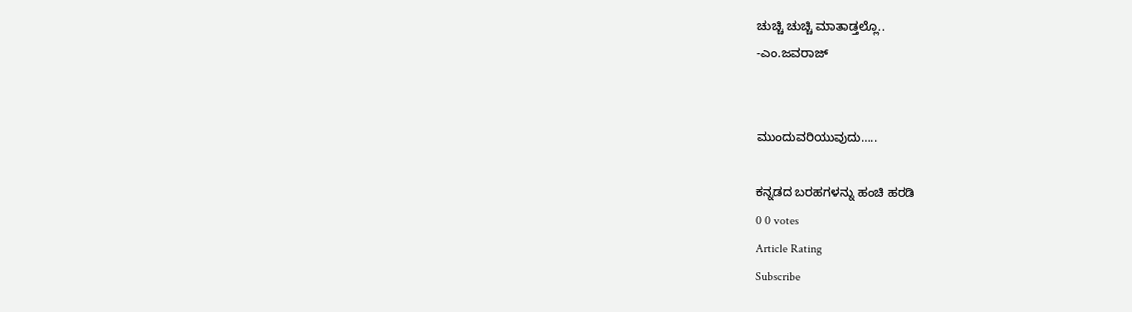ಚುಚ್ಚಿ ಚುಚ್ಚಿ ಮಾತಾಡ್ತಲ್ಲೊ..
-ಎಂ.ಜವರಾಜ್


ಮುಂದುವರಿಯುವುದು…..

ಕನ್ನಡದ ಬರಹಗಳನ್ನು ಹಂಚಿ ಹರಡಿ
0 0 votes
Article Rating
Subscribe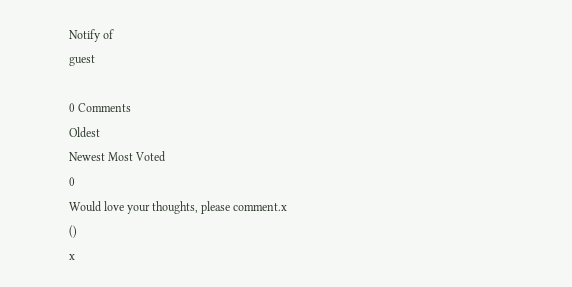Notify of
guest

0 Comments
Oldest
Newest Most Voted
0
Would love your thoughts, please comment.x
()
x